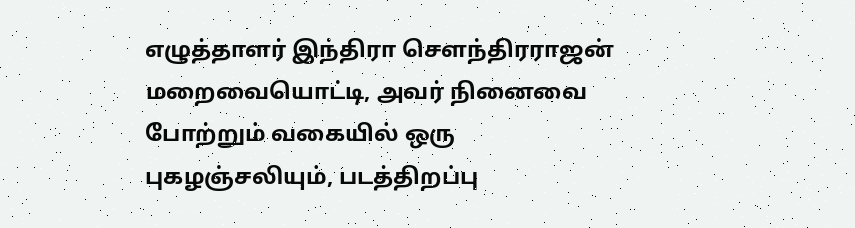எழுத்தாளர் இந்திரா செளந்திரராஜன் மறைவையொட்டி, அவர் நினைவை போற்றும் வகையில் ஒரு புகழஞ்சலியும், படத்திறப்பு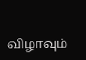விழாவும்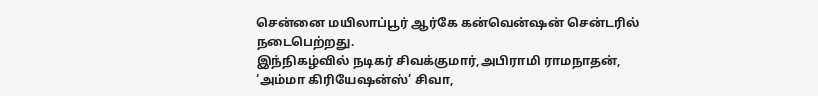சென்னை மயிலாப்பூர் ஆர்கே கன்வென்ஷன் சென்டரில் நடைபெற்றது.
இந்நிகழ்வில் நடிகர் சிவக்குமார்,அபிராமி ராமநாதன், ‘அம்மா கிரியேஷன்ஸ்’ சிவா,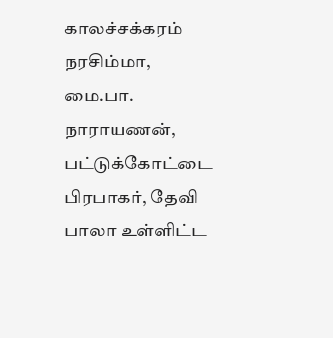காலச்சக்கரம் நரசிம்மா, மை.பா. நாராயணன், பட்டுக்கோட்டை பிரபாகர், தேவி பாலா உள்ளிட்ட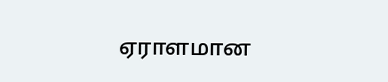ஏராளமான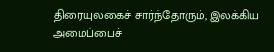திரையுலகைச் சார்ந்தோரும், இலக்கிய அமைப்பைச்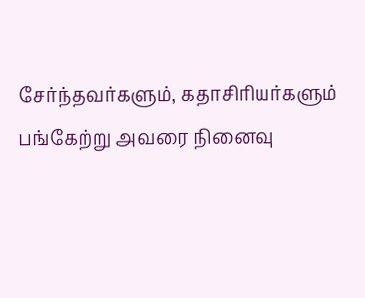சேர்ந்தவர்களும், கதாசிரியர்களும் பங்கேற்று அவரை நினைவு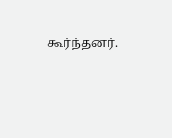கூர்ந்தனர்.